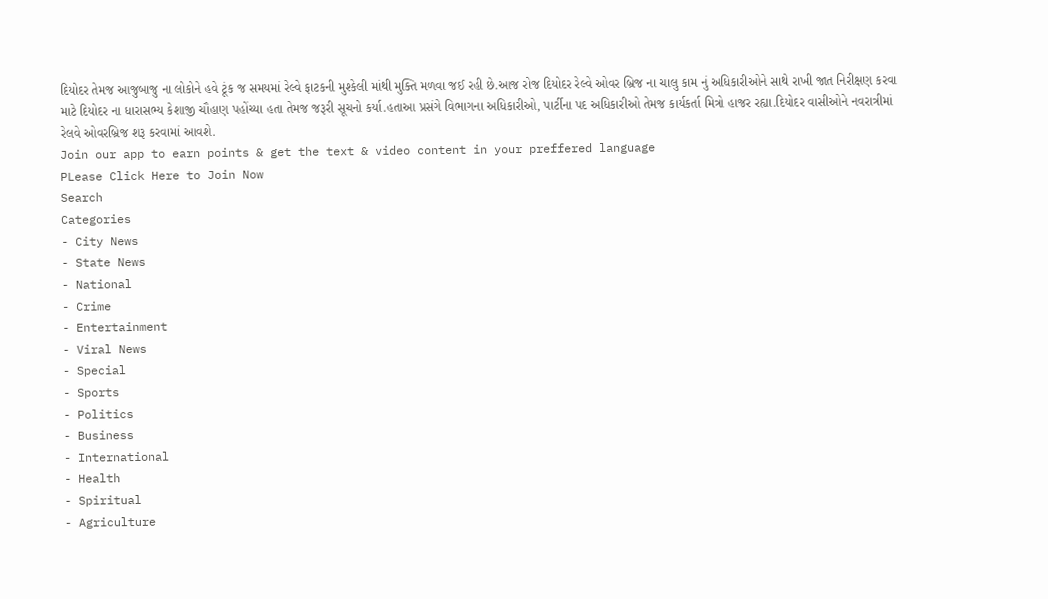દિયોદર તેમજ આજુબાજુ ના લોકોને હવે ટૂંક જ સમયમાં રેલ્વે ફાટકની મુશ્કેલી માંથી મુક્તિ મળવા જઈ રહી છે.આજ રોજ દિયોદર રેલ્વે ઓવર બ્રિજ ના ચાલુ કામ નું અધિકારીઓને સાથે રાખી જાત નિરીક્ષણ કરવા માટે દિયોદર ના ધારાસભ્ય કેશાજી ચૌહાણ પહોંચ્યા હતા તેમજ જરૂરી સૂચનો કર્યા.હતાઆ પ્રસંગે વિભાગના અધિકારીઓ, પાર્ટીના પદ અધિકારીઓ તેમજ કાર્યકર્તા મિત્રો હાજર રહ્યા.દિયોદર વાસીઓને નવરાત્રીમાં રેલવે ઓવરબ્રિજ શરૂ કરવામાં આવશે.
Join our app to earn points & get the text & video content in your preffered language
PLease Click Here to Join Now
Search
Categories
- City News
- State News
- National
- Crime
- Entertainment
- Viral News
- Special
- Sports
- Politics
- Business
- International
- Health
- Spiritual
- Agriculture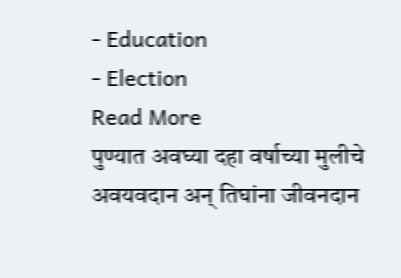- Education
- Election
Read More
पुण्यात अवघ्या दहा वर्षाच्या मुलीचे अवयवदान अन् तिघांना जीवनदान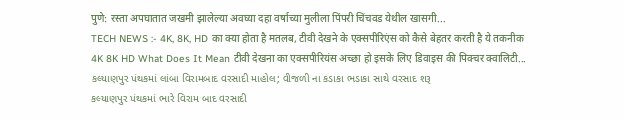पुणे: रस्ता अपघातात जखमी झालेल्या अवघ्या दहा वर्षाच्या मुलीला पिंपरी चिंचवड येथील खासगी...
TECH NEWS :- 4K, 8K, HD का क्या होता है मतलब, टीवी देखने के एक्सपीरिएंस को कैसे बेहतर करती है ये तकनीक
4K 8K HD What Does It Mean टीवी देखना का एक्सपीरियंस अच्छा हो इसके लिए डिवाइस की पिक्चर क्वालिटी...
કલ્યાણપુર પંથકમાં લાંબા વિરામબાદ વરસાદી માહોલ; વીજળી ના કડાકા ભડાકા સાથે વરસાદ શરૂ
કલ્યાણપુર પંથકમાં ભારે વિરામ બાદ વરસાદી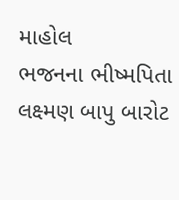માહોલ
ભજનના ભીષ્મપિતા લક્ષ્મણ બાપુ બારોટ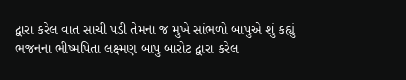દ્વારા કરેલ વાત સાચી પડી તેમના જ મુખે સાંભળો બાપુએ શું કહ્યું
ભજનના ભીષ્મપિતા લક્ષ્મણ બાપુ બારોટ દ્વારા કરેલ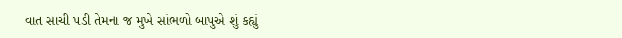વાત સાચી પડી તેમના જ મુખે સાંભળો બાપુએ શું કહ્યું